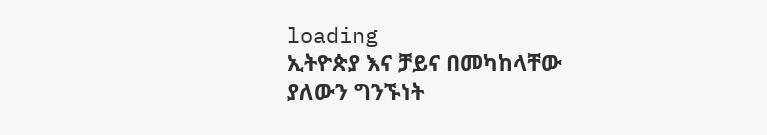loading
ኢትዮጵያ እና ቻይና በመካከላቸው ያለውን ግንኙነት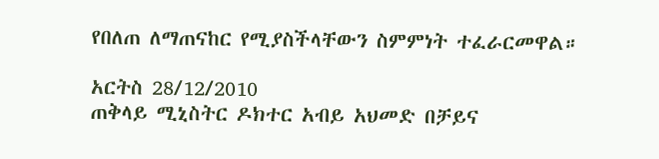የበለጠ ለማጠናከር የሚያስችላቸውን ስምምነት ተፈራርመዋል።

አርትስ 28/12/2010
ጠቅላይ ሚኒስትር ዶክተር አብይ አህመድ በቻይና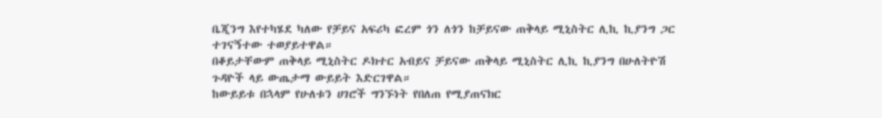ቤጂንግ እየተካሄደ ካለው የቻይና አፍሪካ ፎረም ጎን ለጎን ከቻይናው ጠቅላይ ሚኒስትር ሊኪ ኪያንግ ጋር ተገናኝተው ተወያይተዋል።
በቆይታቸውም ጠቅላይ ሚኒስትር ዶክተር አብይና ቻይናው ጠቅላይ ሚኒስትር ሊኪ ኪያንግ በሁለትዮሽ ጉዳዮች ላይ ውጤታማ ውይይት እድርገዋል።
ከውይይቱ በኋላም የሁለቱን ሀገሮች ግንኙነት የበለጠ የሚያጠናክር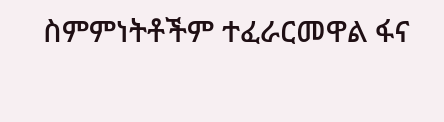ስምምነትቶችም ተፈራርመዋል ፋና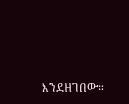እንደዘገበው።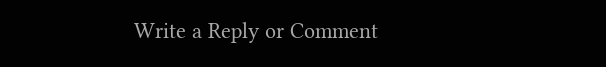Write a Reply or Comment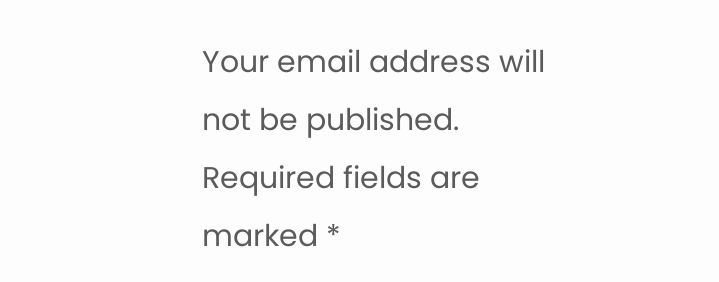Your email address will not be published. Required fields are marked *